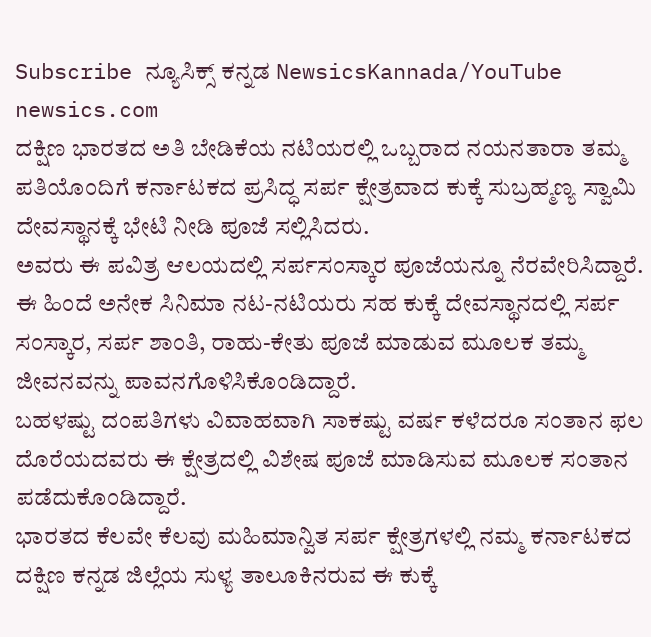Subscribe ನ್ಯೂಸಿಕ್ಸ್ ಕನ್ನಡ NewsicsKannada/YouTube
newsics.com
ದಕ್ಷಿಣ ಭಾರತದ ಅತಿ ಬೇಡಿಕೆಯ ನಟಿಯರಲ್ಲಿ ಒಬ್ಬರಾದ ನಯನತಾರಾ ತಮ್ಮ ಪತಿಯೊಂದಿಗೆ ಕರ್ನಾಟಕದ ಪ್ರಸಿದ್ಧ ಸರ್ಪ ಕ್ಷೇತ್ರವಾದ ಕುಕ್ಕೆ ಸುಬ್ರಹ್ಮಣ್ಯ ಸ್ವಾಮಿ ದೇವಸ್ಥಾನಕ್ಕೆ ಭೇಟಿ ನೀಡಿ ಪೂಜೆ ಸಲ್ಲಿಸಿದರು.
ಅವರು ಈ ಪವಿತ್ರ ಆಲಯದಲ್ಲಿ ಸರ್ಪಸಂಸ್ಕಾರ ಪೂಜೆಯನ್ನೂ ನೆರವೇರಿಸಿದ್ದಾರೆ.
ಈ ಹಿಂದೆ ಅನೇಕ ಸಿನಿಮಾ ನಟ-ನಟಿಯರು ಸಹ ಕುಕ್ಕೆ ದೇವಸ್ಥಾನದಲ್ಲಿ ಸರ್ಪ ಸಂಸ್ಕಾರ, ಸರ್ಪ ಶಾಂತಿ, ರಾಹು-ಕೇತು ಪೂಜೆ ಮಾಡುವ ಮೂಲಕ ತಮ್ಮ ಜೀವನವನ್ನು ಪಾವನಗೊಳಿಸಿಕೊಂಡಿದ್ದಾರೆ.
ಬಹಳಷ್ಟು ದಂಪತಿಗಳು ವಿವಾಹವಾಗಿ ಸಾಕಷ್ಟು ವರ್ಷ ಕಳೆದರೂ ಸಂತಾನ ಫಲ ದೊರೆಯದವರು ಈ ಕ್ಷೇತ್ರದಲ್ಲಿ ವಿಶೇಷ ಪೂಜೆ ಮಾಡಿಸುವ ಮೂಲಕ ಸಂತಾನ ಪಡೆದುಕೊಂಡಿದ್ದಾರೆ.
ಭಾರತದ ಕೆಲವೇ ಕೆಲವು ಮಹಿಮಾನ್ವಿತ ಸರ್ಪ ಕ್ಷೇತ್ರಗಳಲ್ಲಿ ನಮ್ಮ ಕರ್ನಾಟಕದ ದಕ್ಷಿಣ ಕನ್ನಡ ಜಿಲ್ಲೆಯ ಸುಳ್ಯ ತಾಲೂಕಿನರುವ ಈ ಕುಕ್ಕೆ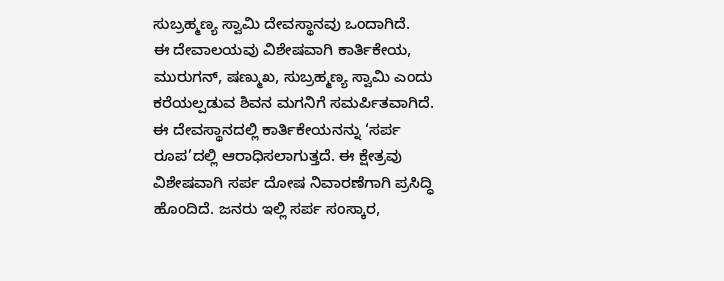ಸುಬ್ರಹ್ಮಣ್ಯ ಸ್ವಾಮಿ ದೇವಸ್ಥಾನವು ಒಂದಾಗಿದೆ.
ಈ ದೇವಾಲಯವು ವಿಶೇಷವಾಗಿ ಕಾರ್ತಿಕೇಯ, ಮುರುಗನ್, ಷಣ್ಮುಖ, ಸುಬ್ರಹ್ಮಣ್ಯ ಸ್ವಾಮಿ ಎಂದು ಕರೆಯಲ್ಪಡುವ ಶಿವನ ಮಗನಿಗೆ ಸಮರ್ಪಿತವಾಗಿದೆ.
ಈ ದೇವಸ್ಥಾನದಲ್ಲಿ ಕಾರ್ತಿಕೇಯನನ್ನು ‘ಸರ್ಪ ರೂಪ’ದಲ್ಲಿ ಆರಾಧಿಸಲಾಗುತ್ತದೆ. ಈ ಕ್ಷೇತ್ರವು ವಿಶೇಷವಾಗಿ ಸರ್ಪ ದೋಷ ನಿವಾರಣೆಗಾಗಿ ಪ್ರಸಿದ್ಧಿ ಹೊಂದಿದೆ. ಜನರು ಇಲ್ಲಿ ಸರ್ಪ ಸಂಸ್ಕಾರ,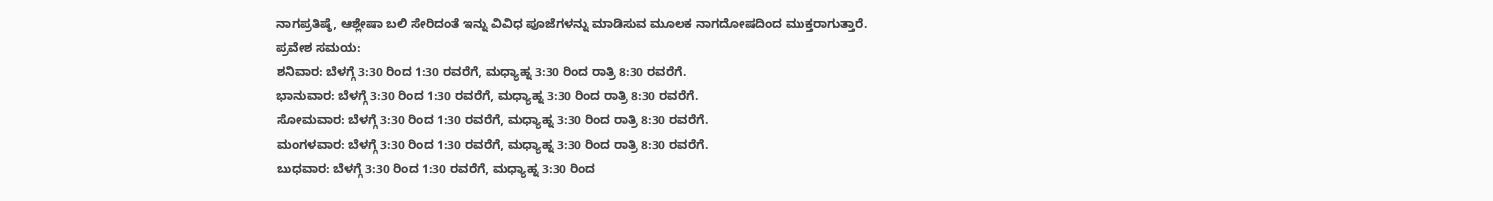ನಾಗಪ್ರತಿಷ್ಠೆ, ಆಶ್ಲೇಷಾ ಬಲಿ ಸೇರಿದಂತೆ ಇನ್ನು ವಿವಿಧ ಪೂಜೆಗಳನ್ನು ಮಾಡಿಸುವ ಮೂಲಕ ನಾಗದೋಷದಿಂದ ಮುಕ್ತರಾಗುತ್ತಾರೆ.
ಪ್ರವೇಶ ಸಮಯ:
ಶನಿವಾರ: ಬೆಳಗ್ಗೆ 3:30 ರಿಂದ 1:30 ರವರೆಗೆ, ಮಧ್ಯಾಹ್ನ 3:30 ರಿಂದ ರಾತ್ರಿ 8:30 ರವರೆಗೆ.
ಭಾನುವಾರ: ಬೆಳಗ್ಗೆ 3:30 ರಿಂದ 1:30 ರವರೆಗೆ, ಮಧ್ಯಾಹ್ನ 3:30 ರಿಂದ ರಾತ್ರಿ 8:30 ರವರೆಗೆ.
ಸೋಮವಾರ: ಬೆಳಗ್ಗೆ 3:30 ರಿಂದ 1:30 ರವರೆಗೆ, ಮಧ್ಯಾಹ್ನ 3:30 ರಿಂದ ರಾತ್ರಿ 8:30 ರವರೆಗೆ.
ಮಂಗಳವಾರ: ಬೆಳಗ್ಗೆ 3:30 ರಿಂದ 1:30 ರವರೆಗೆ, ಮಧ್ಯಾಹ್ನ 3:30 ರಿಂದ ರಾತ್ರಿ 8:30 ರವರೆಗೆ.
ಬುಧವಾರ: ಬೆಳಗ್ಗೆ 3:30 ರಿಂದ 1:30 ರವರೆಗೆ, ಮಧ್ಯಾಹ್ನ 3:30 ರಿಂದ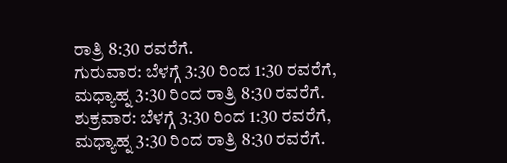ರಾತ್ರಿ 8:30 ರವರೆಗೆ.
ಗುರುವಾರ: ಬೆಳಗ್ಗೆ 3:30 ರಿಂದ 1:30 ರವರೆಗೆ, ಮಧ್ಯಾಹ್ನ 3:30 ರಿಂದ ರಾತ್ರಿ 8:30 ರವರೆಗೆ.
ಶುಕ್ರವಾರ: ಬೆಳಗ್ಗೆ 3:30 ರಿಂದ 1:30 ರವರೆಗೆ, ಮಧ್ಯಾಹ್ನ 3:30 ರಿಂದ ರಾತ್ರಿ 8:30 ರವರೆಗೆ.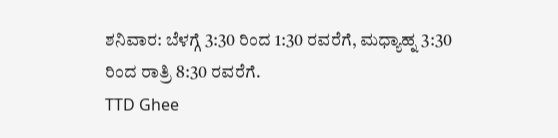ಶನಿವಾರ: ಬೆಳಗ್ಗೆ 3:30 ರಿಂದ 1:30 ರವರೆಗೆ, ಮಧ್ಯಾಹ್ನ 3:30 ರಿಂದ ರಾತ್ರಿ 8:30 ರವರೆಗೆ.
TTD Ghee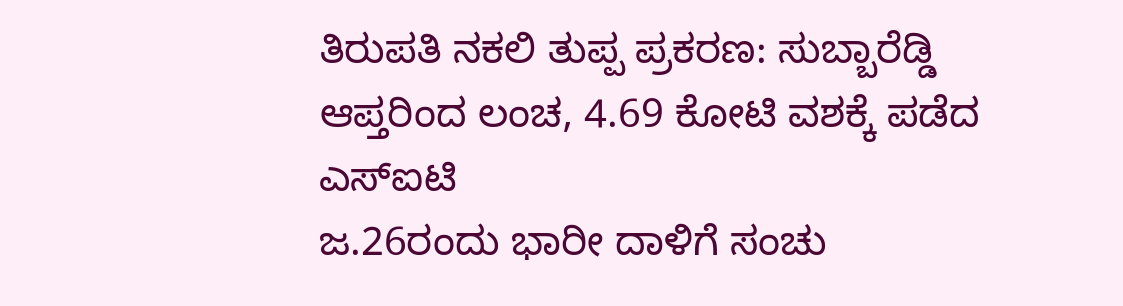ತಿರುಪತಿ ನಕಲಿ ತುಪ್ಪ ಪ್ರಕರಣ: ಸುಬ್ಬಾರೆಡ್ಡಿ ಆಪ್ತರಿಂದ ಲಂಚ, 4.69 ಕೋಟಿ ವಶಕ್ಕೆ ಪಡೆದ ಎಸ್ಐಟಿ
ಜ.26ರಂದು ಭಾರೀ ದಾಳಿಗೆ ಸಂಚು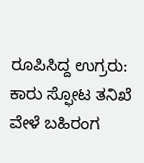ರೂಪಿಸಿದ್ದ ಉಗ್ರರು: ಕಾರು ಸ್ಫೋಟ ತನಿಖೆ ವೇಳೆ ಬಹಿರಂಗ